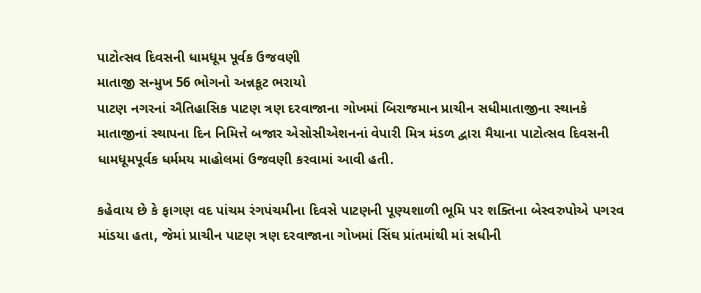પાટોત્સવ દિવસની ધામધૂમ પૂર્વક ઉજવણી
માતાજી સન્મુખ 56 ભોગનો અન્નકૂટ ભરાયો
પાટણ નગરનાં ઐતિહાસિક પાટણ ત્રણ દરવાજાના ગોખમાં બિરાજમાન પ્રાચીન સધીમાતાજીના સ્થાનકે માતાજીનાં સ્થાપના દિન નિમિત્તે બજાર એસોસીએશનનાં વેપારી મિત્ર મંડળ દ્વારા મૈયાના પાટોત્સવ દિવસની ધામધૂમપૂર્વક ધર્મમય માહોલમાં ઉજવણી કરવામાં આવી હતી.

કહેવાય છે કે ફાગણ વદ પાંચમ રંગપંચમીના દિવસે પાટણની પૂણ્યશાળી ભૂમિ પર શક્તિના બેસ્વરુપોએ પગરવ માંડયા હતા, જેમાં પ્રાચીન પાટણ ત્રણ દરવાજાના ગોખમાં સિંઘ પ્રાંતમાંથી માં સધીની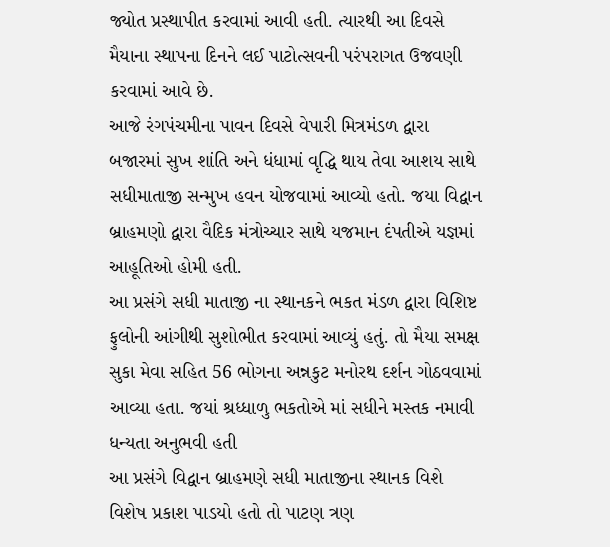જ્યોત પ્રસ્થાપીત કરવામાં આવી હતી. ત્યારથી આ દિવસે મૈયાના સ્થાપના દિનને લઈ પાટોત્સવની પરંપરાગત ઉજવણી કરવામાં આવે છે.
આજે રંગપંચમીના પાવન દિવસે વેપારી મિત્રમંડળ દ્વારા બજારમાં સુખ શાંતિ અને ધંધામાં વૃદ્ધિ થાય તેવા આશય સાથે સધીમાતાજી સન્મુખ હવન યોજવામાં આવ્યો હતો. જયા વિદ્વાન બ્રાહમણો દ્વારા વૈદિક મંત્રોચ્ચાર સાથે યજમાન દંપતીએ યજ્ઞમાં આહૂતિઓ હોમી હતી.
આ પ્રસંગે સધી માતાજી ના સ્થાનકને ભકત મંડળ દ્વારા વિશિષ્ટ ફુલોની આંગીથી સુશોભીત કરવામાં આવ્યું હતું. તો મૈયા સમક્ષ સુકા મેવા સહિત 56 ભોગના અન્નકુટ મનોરથ દર્શન ગોઠવવામાં આવ્યા હતા. જયાં શ્રધ્ધાળુ ભકતોએ માં સધીને મસ્તક નમાવી ધન્યતા અનુભવી હતી
આ પ્રસંગે વિદ્વાન બ્રાહમણે સધી માતાજીના સ્થાનક વિશે વિશેષ પ્રકાશ પાડયો હતો તો પાટણ ત્રણ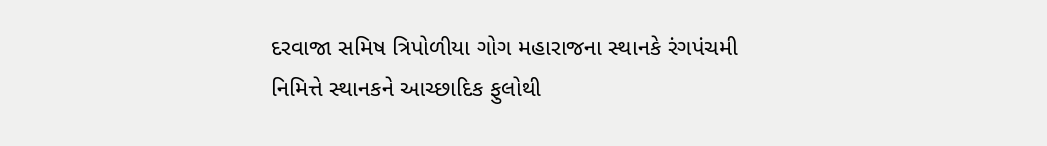દરવાજા સમિષ ત્રિપોળીયા ગોગ મહારાજના સ્થાનકે રંગપંચમી નિમિત્તે સ્થાનકને આચ્છાદિક ફુલોથી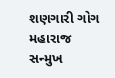શણગારી ગોગ મહારાજ સન્મુખ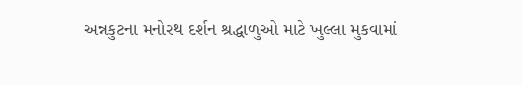અન્નકુટના મનોરથ દર્શન શ્રદ્ધાળુઓ માટે ખુલ્લા મુકવામાં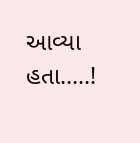આવ્યા હતા…..!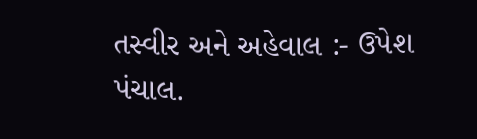તસ્વીર અને અહેવાલ :- ઉપેશ પંચાલ.